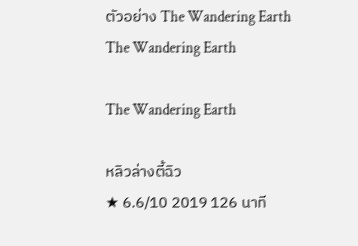ตัวอย่าง The Wandering Earth
The Wandering Earth

The Wandering Earth

หลิวล่างตี้ฉิว
★ 6.6/10 2019 126 นาที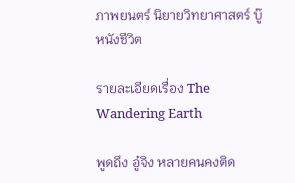ภาพยนตร์ นิยายวิทยาศาสตร์ บู๊ หนังชีวิต

รายละเอียดเรื่อง The Wandering Earth

พูดถึง อู๋จิง หลายคนคงติด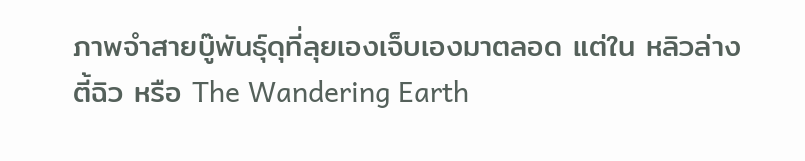ภาพจำสายบู๊พันธุ์ดุที่ลุยเองเจ็บเองมาตลอด แต่ใน หลิวล่างตี้ฉิว หรือ The Wandering Earth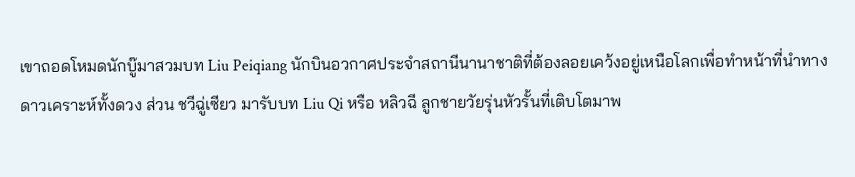เขาถอดโหมดนักบู๊มาสวมบท Liu Peiqiang นักบินอวกาศประจำสถานีนานาชาติที่ต้องลอยเคว้งอยู่เหนือโลกเพื่อทำหน้าที่นำทางดาวเคราะห์ทั้งดวง ส่วน ชวีฉู่เซียว มารับบท Liu Qi หรือ หลิวฉี ลูกชายวัยรุ่นหัวรั้นที่เติบโตมาพ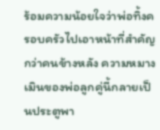ร้อมความน้อยใจว่าพ่อทิ้งครอบครัวไปเอาหน้าที่สำคัญกว่าคนข้างหลัง ความหมางเมินของพ่อลูกคู่นี้กลายเป็นประตูพา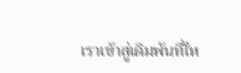เราเข้าสู่เดิมพันที่ให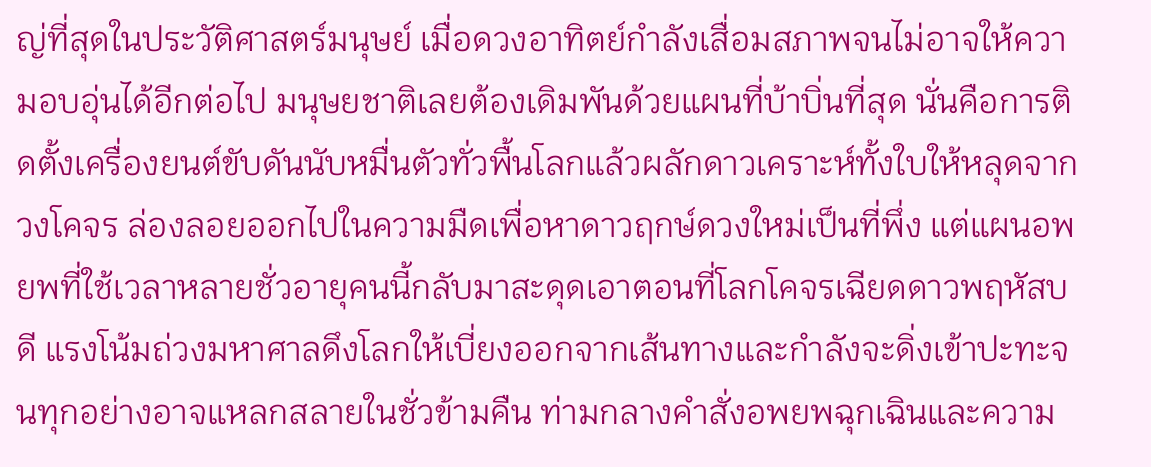ญ่ที่สุดในประวัติศาสตร์มนุษย์ เมื่อดวงอาทิตย์กำลังเสื่อมสภาพจนไม่อาจให้ความอบอุ่นได้อีกต่อไป มนุษยชาติเลยต้องเดิมพันด้วยแผนที่บ้าบิ่นที่สุด นั่นคือการติดตั้งเครื่องยนต์ขับดันนับหมื่นตัวทั่วพื้นโลกแล้วผลักดาวเคราะห์ทั้งใบให้หลุดจากวงโคจร ล่องลอยออกไปในความมืดเพื่อหาดาวฤกษ์ดวงใหม่เป็นที่พึ่ง แต่แผนอพยพที่ใช้เวลาหลายชั่วอายุคนนี้กลับมาสะดุดเอาตอนที่โลกโคจรเฉียดดาวพฤหัสบดี แรงโน้มถ่วงมหาศาลดึงโลกให้เบี่ยงออกจากเส้นทางและกำลังจะดิ่งเข้าปะทะจนทุกอย่างอาจแหลกสลายในชั่วข้ามคืน ท่ามกลางคำสั่งอพยพฉุกเฉินและความ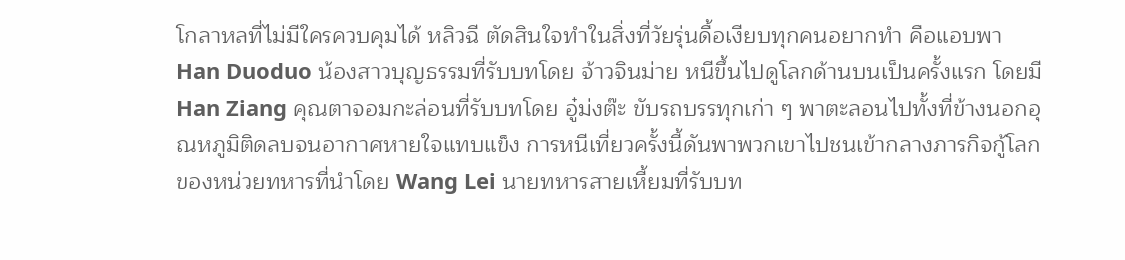โกลาหลที่ไม่มีใครควบคุมได้ หลิวฉี ตัดสินใจทำในสิ่งที่วัยรุ่นดื้อเงียบทุกคนอยากทำ คือแอบพา Han Duoduo น้องสาวบุญธรรมที่รับบทโดย จ้าวจินม่าย หนีขึ้นไปดูโลกด้านบนเป็นครั้งแรก โดยมี Han Ziang คุณตาจอมกะล่อนที่รับบทโดย อู๋ม่งต๊ะ ขับรถบรรทุกเก่า ๆ พาตะลอนไปทั้งที่ข้างนอกอุณหภูมิติดลบจนอากาศหายใจแทบแข็ง การหนีเที่ยวครั้งนี้ดันพาพวกเขาไปชนเข้ากลางภารกิจกู้โลกของหน่วยทหารที่นำโดย Wang Lei นายทหารสายเหี้ยมที่รับบท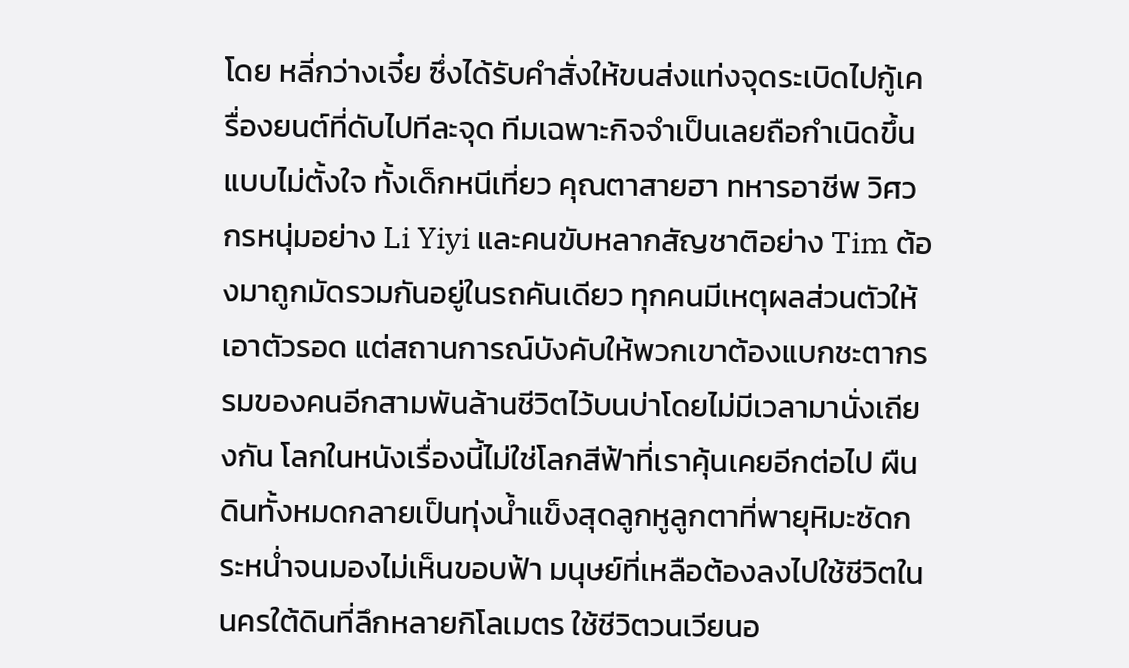โดย หลี่กว่างเจี๋ย ซึ่งได้รับคำสั่งให้ขนส่งแท่งจุดระเบิดไปกู้เครื่องยนต์ที่ดับไปทีละจุด ทีมเฉพาะกิจจำเป็นเลยถือกำเนิดขึ้นแบบไม่ตั้งใจ ทั้งเด็กหนีเที่ยว คุณตาสายฮา ทหารอาชีพ วิศวกรหนุ่มอย่าง Li Yiyi และคนขับหลากสัญชาติอย่าง Tim ต้องมาถูกมัดรวมกันอยู่ในรถคันเดียว ทุกคนมีเหตุผลส่วนตัวให้เอาตัวรอด แต่สถานการณ์บังคับให้พวกเขาต้องแบกชะตากรรมของคนอีกสามพันล้านชีวิตไว้บนบ่าโดยไม่มีเวลามานั่งเถียงกัน โลกในหนังเรื่องนี้ไม่ใช่โลกสีฟ้าที่เราคุ้นเคยอีกต่อไป ผืนดินทั้งหมดกลายเป็นทุ่งน้ำแข็งสุดลูกหูลูกตาที่พายุหิมะซัดกระหน่ำจนมองไม่เห็นขอบฟ้า มนุษย์ที่เหลือต้องลงไปใช้ชีวิตในนครใต้ดินที่ลึกหลายกิโลเมตร ใช้ชีวิตวนเวียนอ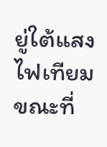ยู่ใต้แสงไฟเทียมขณะที่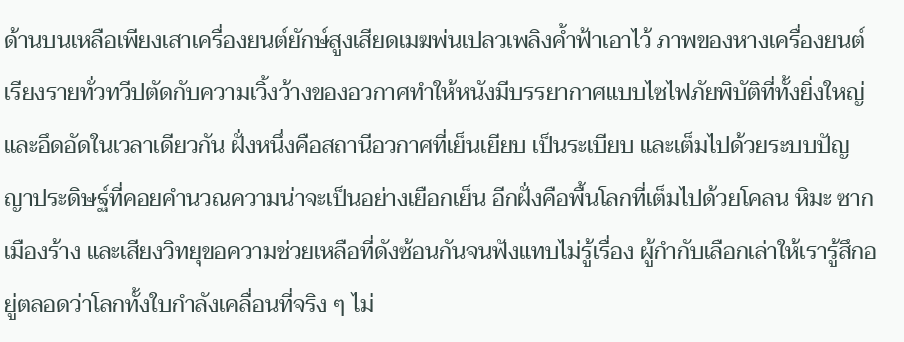ด้านบนเหลือเพียงเสาเครื่องยนต์ยักษ์สูงเสียดเมฆพ่นเปลวเพลิงค้ำฟ้าเอาไว้ ภาพของหางเครื่องยนต์เรียงรายทั่วทวีปตัดกับความเวิ้งว้างของอวกาศทำให้หนังมีบรรยากาศแบบไซไฟภัยพิบัติที่ทั้งยิ่งใหญ่และอึดอัดในเวลาเดียวกัน ฝั่งหนึ่งคือสถานีอวกาศที่เย็นเยียบ เป็นระเบียบ และเต็มไปด้วยระบบปัญญาประดิษฐ์ที่คอยคำนวณความน่าจะเป็นอย่างเยือกเย็น อีกฝั่งคือพื้นโลกที่เต็มไปด้วยโคลน หิมะ ซากเมืองร้าง และเสียงวิทยุขอความช่วยเหลือที่ดังซ้อนกันจนฟังแทบไม่รู้เรื่อง ผู้กำกับเลือกเล่าให้เรารู้สึกอยู่ตลอดว่าโลกทั้งใบกำลังเคลื่อนที่จริง ๆ ไม่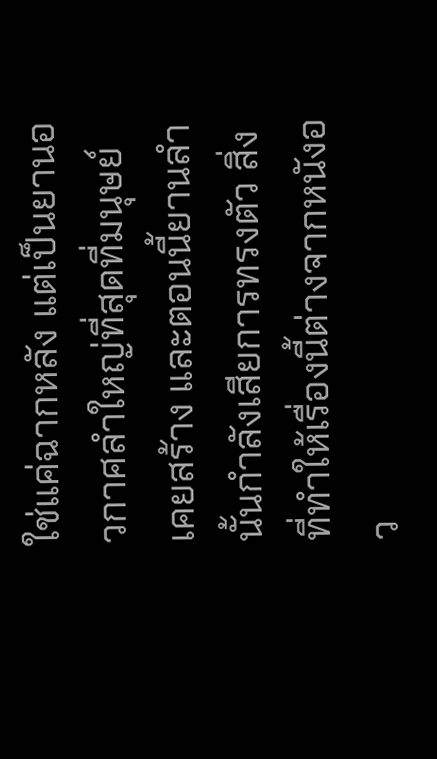ใช่แค่ฉากหลัง แต่เป็นยานอวกาศลำใหญ่ที่สุดที่มนุษย์เคยสร้าง และตอนนี้ยานลำนั้นกำลังเสียการทรงตัว สิ่งที่ทำให้เรื่องนี้ต่างจากหนังอว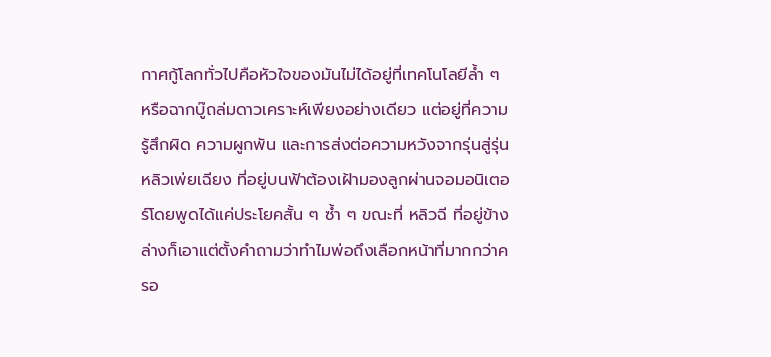กาศกู้โลกทั่วไปคือหัวใจของมันไม่ได้อยู่ที่เทคโนโลยีล้ำ ๆ หรือฉากบู๊ถล่มดาวเคราะห์เพียงอย่างเดียว แต่อยู่ที่ความรู้สึกผิด ความผูกพัน และการส่งต่อความหวังจากรุ่นสู่รุ่น หลิวเพ่ยเฉียง ที่อยู่บนฟ้าต้องเฝ้ามองลูกผ่านจอมอนิเตอร์โดยพูดได้แค่ประโยคสั้น ๆ ซ้ำ ๆ ขณะที่ หลิวฉี ที่อยู่ข้างล่างก็เอาแต่ตั้งคำถามว่าทำไมพ่อถึงเลือกหน้าที่มากกว่าครอ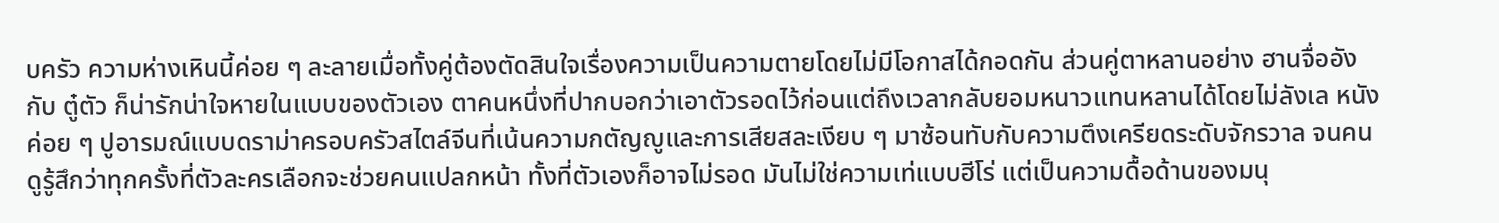บครัว ความห่างเหินนี้ค่อย ๆ ละลายเมื่อทั้งคู่ต้องตัดสินใจเรื่องความเป็นความตายโดยไม่มีโอกาสได้กอดกัน ส่วนคู่ตาหลานอย่าง ฮานจื่ออัง กับ ตู๋ตัว ก็น่ารักน่าใจหายในแบบของตัวเอง ตาคนหนึ่งที่ปากบอกว่าเอาตัวรอดไว้ก่อนแต่ถึงเวลากลับยอมหนาวแทนหลานได้โดยไม่ลังเล หนังค่อย ๆ ปูอารมณ์แบบดราม่าครอบครัวสไตล์จีนที่เน้นความกตัญญูและการเสียสละเงียบ ๆ มาซ้อนทับกับความตึงเครียดระดับจักรวาล จนคนดูรู้สึกว่าทุกครั้งที่ตัวละครเลือกจะช่วยคนแปลกหน้า ทั้งที่ตัวเองก็อาจไม่รอด มันไม่ใช่ความเท่แบบฮีโร่ แต่เป็นความดื้อด้านของมนุ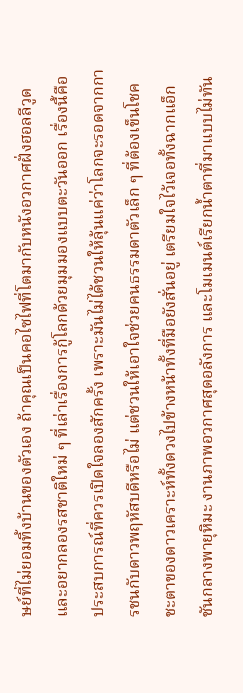ษย์ที่ไม่ยอมทิ้งบ้านของตัวเอง ถ้าคุณเป็นคอไซไฟที่โตมากับหนังอวกาศฝั่งฮอลลีวูดและอยากลองรสชาติใหม่ ๆ ที่เล่าเรื่องการกู้โลกด้วยมุมมองแบบตะวันออก เรื่องนี้คือประสบการณ์ที่ควรเปิดใจลองสักครั้ง เพราะมันไม่ได้ชวนให้ลุ้นแค่ว่าโลกจะรอดจากการชนกับดาวพฤหัสบดีหรือไม่ แต่ชวนให้เอาใจช่วยคนธรรมดาตัวเล็ก ๆ ที่ต้องเข็นโชคชะตาของดาวเคราะห์ทั้งดวงไปข้างหน้าทั้งที่มือยังสั่นอยู่ เตรียมใจไว้เจอทั้งฉากแอ็กชันกลางพายุหิมะ งานภาพอวกาศสุดอลังการ และโมเมนต์เรียกน้ำตาที่มาแบบไม่ทัน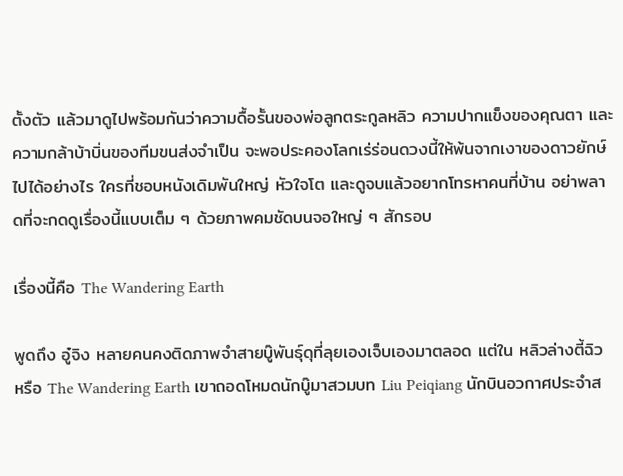ตั้งตัว แล้วมาดูไปพร้อมกันว่าความดื้อรั้นของพ่อลูกตระกูลหลิว ความปากแข็งของคุณตา และความกล้าบ้าบิ่นของทีมขนส่งจำเป็น จะพอประคองโลกเร่ร่อนดวงนี้ให้พ้นจากเงาของดาวยักษ์ไปได้อย่างไร ใครที่ชอบหนังเดิมพันใหญ่ หัวใจโต และดูจบแล้วอยากโทรหาคนที่บ้าน อย่าพลาดที่จะกดดูเรื่องนี้แบบเต็ม ๆ ด้วยภาพคมชัดบนจอใหญ่ ๆ สักรอบ

เรื่องนี้คือ The Wandering Earth

พูดถึง อู๋จิง หลายคนคงติดภาพจำสายบู๊พันธุ์ดุที่ลุยเองเจ็บเองมาตลอด แต่ใน หลิวล่างตี้ฉิว หรือ The Wandering Earth เขาถอดโหมดนักบู๊มาสวมบท Liu Peiqiang นักบินอวกาศประจำส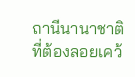ถานีนานาชาติที่ต้องลอยเคว้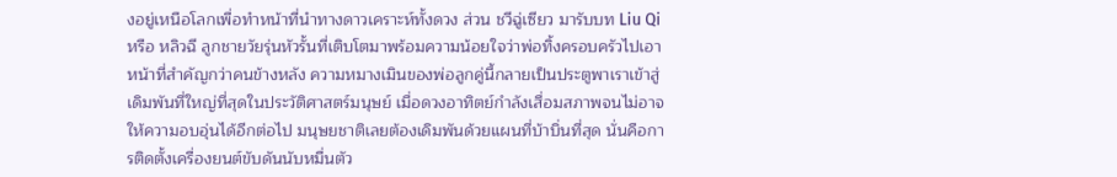งอยู่เหนือโลกเพื่อทำหน้าที่นำทางดาวเคราะห์ทั้งดวง ส่วน ชวีฉู่เซียว มารับบท Liu Qi หรือ หลิวฉี ลูกชายวัยรุ่นหัวรั้นที่เติบโตมาพร้อมความน้อยใจว่าพ่อทิ้งครอบครัวไปเอาหน้าที่สำคัญกว่าคนข้างหลัง ความหมางเมินของพ่อลูกคู่นี้กลายเป็นประตูพาเราเข้าสู่เดิมพันที่ใหญ่ที่สุดในประวัติศาสตร์มนุษย์ เมื่อดวงอาทิตย์กำลังเสื่อมสภาพจนไม่อาจให้ความอบอุ่นได้อีกต่อไป มนุษยชาติเลยต้องเดิมพันด้วยแผนที่บ้าบิ่นที่สุด นั่นคือการติดตั้งเครื่องยนต์ขับดันนับหมื่นตัว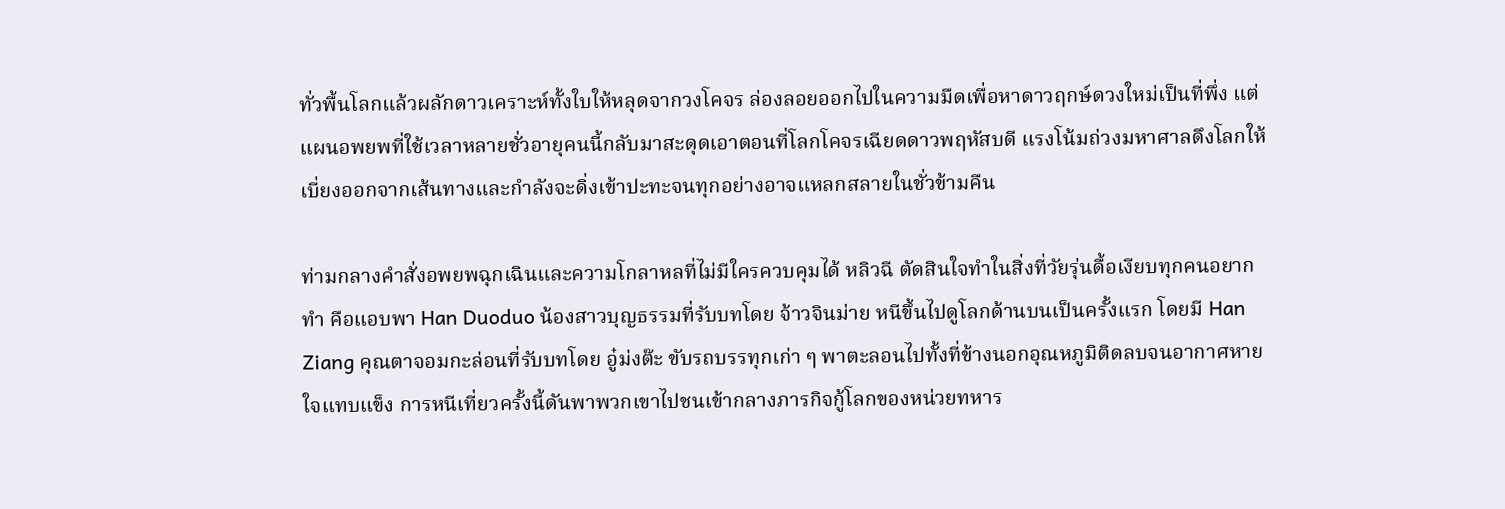ทั่วพื้นโลกแล้วผลักดาวเคราะห์ทั้งใบให้หลุดจากวงโคจร ล่องลอยออกไปในความมืดเพื่อหาดาวฤกษ์ดวงใหม่เป็นที่พึ่ง แต่แผนอพยพที่ใช้เวลาหลายชั่วอายุคนนี้กลับมาสะดุดเอาตอนที่โลกโคจรเฉียดดาวพฤหัสบดี แรงโน้มถ่วงมหาศาลดึงโลกให้เบี่ยงออกจากเส้นทางและกำลังจะดิ่งเข้าปะทะจนทุกอย่างอาจแหลกสลายในชั่วข้ามคืน

ท่ามกลางคำสั่งอพยพฉุกเฉินและความโกลาหลที่ไม่มีใครควบคุมได้ หลิวฉี ตัดสินใจทำในสิ่งที่วัยรุ่นดื้อเงียบทุกคนอยากทำ คือแอบพา Han Duoduo น้องสาวบุญธรรมที่รับบทโดย จ้าวจินม่าย หนีขึ้นไปดูโลกด้านบนเป็นครั้งแรก โดยมี Han Ziang คุณตาจอมกะล่อนที่รับบทโดย อู๋ม่งต๊ะ ขับรถบรรทุกเก่า ๆ พาตะลอนไปทั้งที่ข้างนอกอุณหภูมิติดลบจนอากาศหายใจแทบแข็ง การหนีเที่ยวครั้งนี้ดันพาพวกเขาไปชนเข้ากลางภารกิจกู้โลกของหน่วยทหาร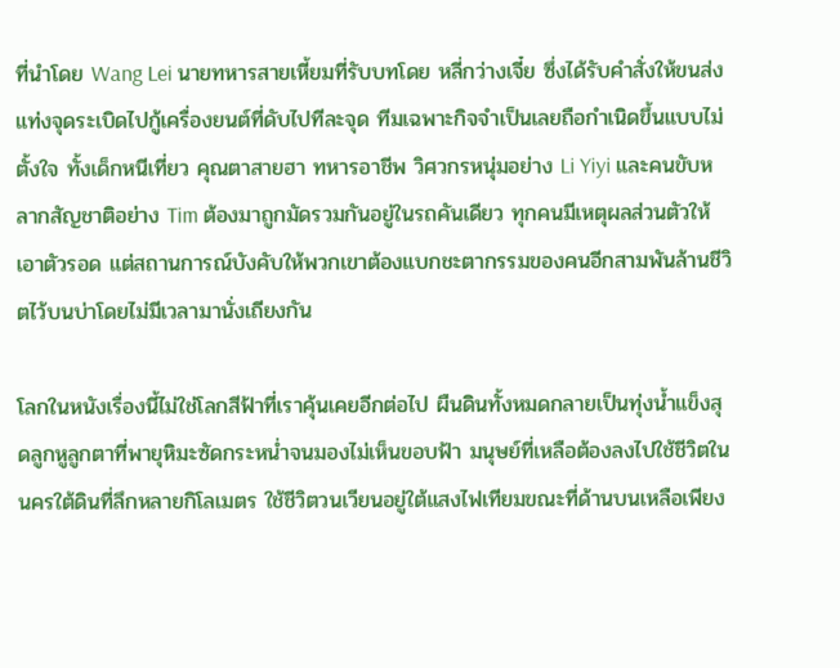ที่นำโดย Wang Lei นายทหารสายเหี้ยมที่รับบทโดย หลี่กว่างเจี๋ย ซึ่งได้รับคำสั่งให้ขนส่งแท่งจุดระเบิดไปกู้เครื่องยนต์ที่ดับไปทีละจุด ทีมเฉพาะกิจจำเป็นเลยถือกำเนิดขึ้นแบบไม่ตั้งใจ ทั้งเด็กหนีเที่ยว คุณตาสายฮา ทหารอาชีพ วิศวกรหนุ่มอย่าง Li Yiyi และคนขับหลากสัญชาติอย่าง Tim ต้องมาถูกมัดรวมกันอยู่ในรถคันเดียว ทุกคนมีเหตุผลส่วนตัวให้เอาตัวรอด แต่สถานการณ์บังคับให้พวกเขาต้องแบกชะตากรรมของคนอีกสามพันล้านชีวิตไว้บนบ่าโดยไม่มีเวลามานั่งเถียงกัน

โลกในหนังเรื่องนี้ไม่ใช่โลกสีฟ้าที่เราคุ้นเคยอีกต่อไป ผืนดินทั้งหมดกลายเป็นทุ่งน้ำแข็งสุดลูกหูลูกตาที่พายุหิมะซัดกระหน่ำจนมองไม่เห็นขอบฟ้า มนุษย์ที่เหลือต้องลงไปใช้ชีวิตในนครใต้ดินที่ลึกหลายกิโลเมตร ใช้ชีวิตวนเวียนอยู่ใต้แสงไฟเทียมขณะที่ด้านบนเหลือเพียง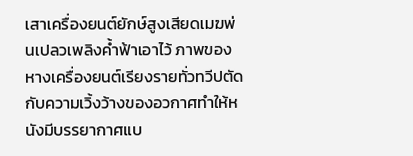เสาเครื่องยนต์ยักษ์สูงเสียดเมฆพ่นเปลวเพลิงค้ำฟ้าเอาไว้ ภาพของหางเครื่องยนต์เรียงรายทั่วทวีปตัดกับความเวิ้งว้างของอวกาศทำให้หนังมีบรรยากาศแบ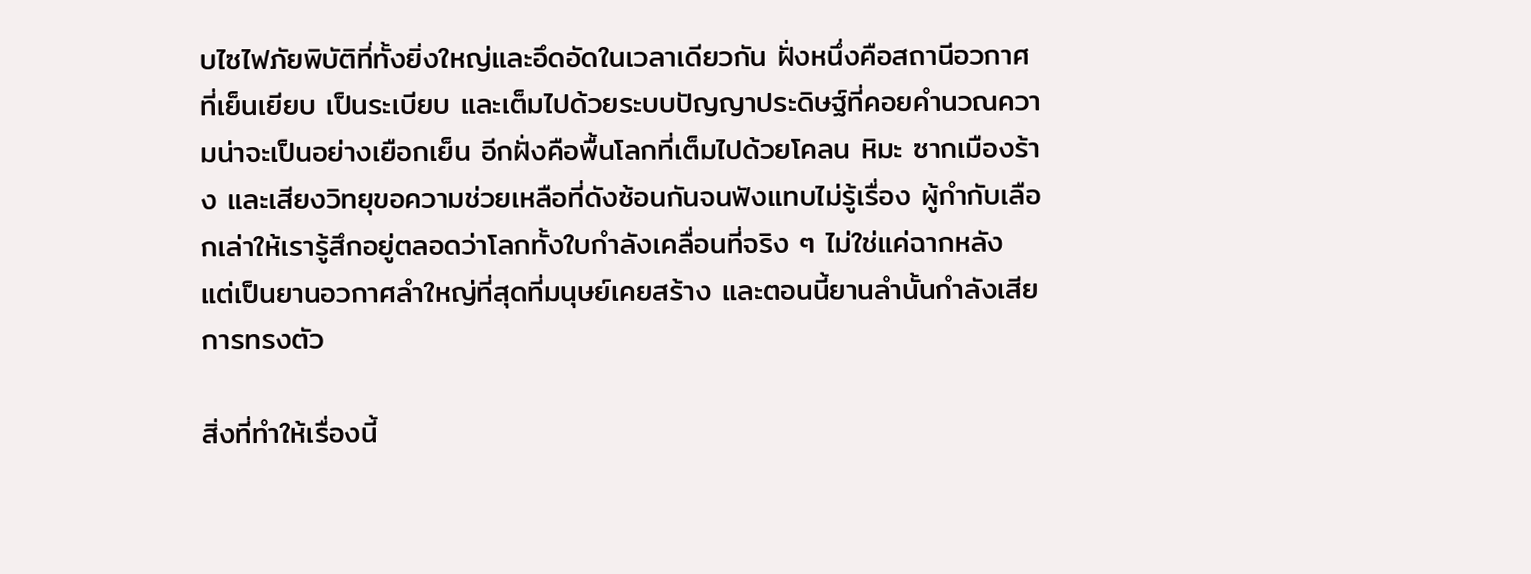บไซไฟภัยพิบัติที่ทั้งยิ่งใหญ่และอึดอัดในเวลาเดียวกัน ฝั่งหนึ่งคือสถานีอวกาศที่เย็นเยียบ เป็นระเบียบ และเต็มไปด้วยระบบปัญญาประดิษฐ์ที่คอยคำนวณความน่าจะเป็นอย่างเยือกเย็น อีกฝั่งคือพื้นโลกที่เต็มไปด้วยโคลน หิมะ ซากเมืองร้าง และเสียงวิทยุขอความช่วยเหลือที่ดังซ้อนกันจนฟังแทบไม่รู้เรื่อง ผู้กำกับเลือกเล่าให้เรารู้สึกอยู่ตลอดว่าโลกทั้งใบกำลังเคลื่อนที่จริง ๆ ไม่ใช่แค่ฉากหลัง แต่เป็นยานอวกาศลำใหญ่ที่สุดที่มนุษย์เคยสร้าง และตอนนี้ยานลำนั้นกำลังเสียการทรงตัว

สิ่งที่ทำให้เรื่องนี้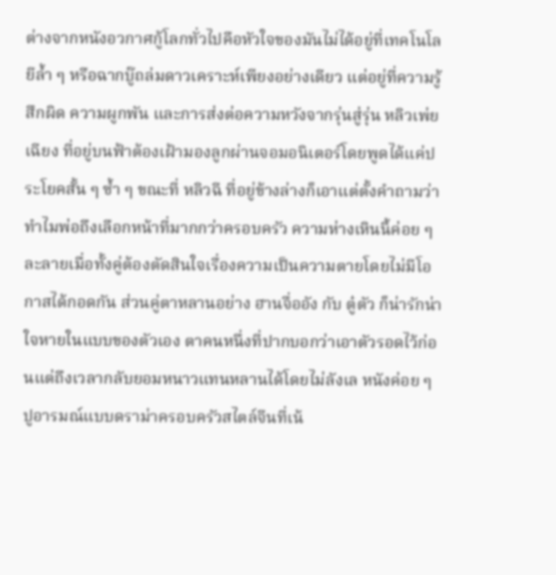ต่างจากหนังอวกาศกู้โลกทั่วไปคือหัวใจของมันไม่ได้อยู่ที่เทคโนโลยีล้ำ ๆ หรือฉากบู๊ถล่มดาวเคราะห์เพียงอย่างเดียว แต่อยู่ที่ความรู้สึกผิด ความผูกพัน และการส่งต่อความหวังจากรุ่นสู่รุ่น หลิวเพ่ยเฉียง ที่อยู่บนฟ้าต้องเฝ้ามองลูกผ่านจอมอนิเตอร์โดยพูดได้แค่ประโยคสั้น ๆ ซ้ำ ๆ ขณะที่ หลิวฉี ที่อยู่ข้างล่างก็เอาแต่ตั้งคำถามว่าทำไมพ่อถึงเลือกหน้าที่มากกว่าครอบครัว ความห่างเหินนี้ค่อย ๆ ละลายเมื่อทั้งคู่ต้องตัดสินใจเรื่องความเป็นความตายโดยไม่มีโอกาสได้กอดกัน ส่วนคู่ตาหลานอย่าง ฮานจื่ออัง กับ ตู๋ตัว ก็น่ารักน่าใจหายในแบบของตัวเอง ตาคนหนึ่งที่ปากบอกว่าเอาตัวรอดไว้ก่อนแต่ถึงเวลากลับยอมหนาวแทนหลานได้โดยไม่ลังเล หนังค่อย ๆ ปูอารมณ์แบบดราม่าครอบครัวสไตล์จีนที่เน้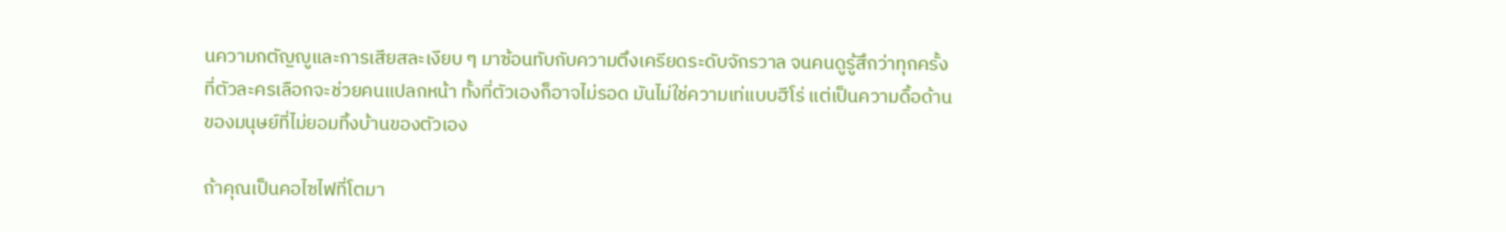นความกตัญญูและการเสียสละเงียบ ๆ มาซ้อนทับกับความตึงเครียดระดับจักรวาล จนคนดูรู้สึกว่าทุกครั้งที่ตัวละครเลือกจะช่วยคนแปลกหน้า ทั้งที่ตัวเองก็อาจไม่รอด มันไม่ใช่ความเท่แบบฮีโร่ แต่เป็นความดื้อด้านของมนุษย์ที่ไม่ยอมทิ้งบ้านของตัวเอง

ถ้าคุณเป็นคอไซไฟที่โตมา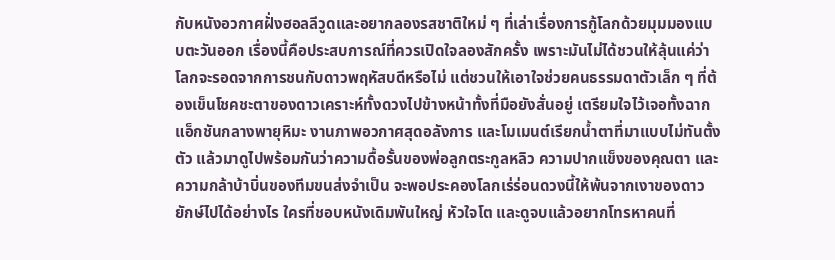กับหนังอวกาศฝั่งฮอลลีวูดและอยากลองรสชาติใหม่ ๆ ที่เล่าเรื่องการกู้โลกด้วยมุมมองแบบตะวันออก เรื่องนี้คือประสบการณ์ที่ควรเปิดใจลองสักครั้ง เพราะมันไม่ได้ชวนให้ลุ้นแค่ว่าโลกจะรอดจากการชนกับดาวพฤหัสบดีหรือไม่ แต่ชวนให้เอาใจช่วยคนธรรมดาตัวเล็ก ๆ ที่ต้องเข็นโชคชะตาของดาวเคราะห์ทั้งดวงไปข้างหน้าทั้งที่มือยังสั่นอยู่ เตรียมใจไว้เจอทั้งฉากแอ็กชันกลางพายุหิมะ งานภาพอวกาศสุดอลังการ และโมเมนต์เรียกน้ำตาที่มาแบบไม่ทันตั้งตัว แล้วมาดูไปพร้อมกันว่าความดื้อรั้นของพ่อลูกตระกูลหลิว ความปากแข็งของคุณตา และความกล้าบ้าบิ่นของทีมขนส่งจำเป็น จะพอประคองโลกเร่ร่อนดวงนี้ให้พ้นจากเงาของดาวยักษ์ไปได้อย่างไร ใครที่ชอบหนังเดิมพันใหญ่ หัวใจโต และดูจบแล้วอยากโทรหาคนที่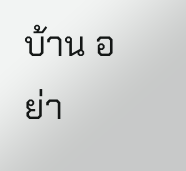บ้าน อย่า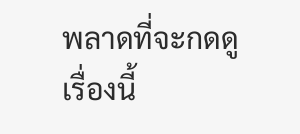พลาดที่จะกดดูเรื่องนี้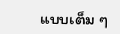แบบเต็ม ๆ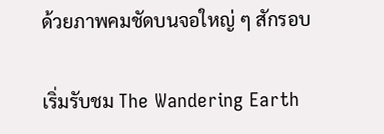ด้วยภาพคมชัดบนจอใหญ่ ๆ สักรอบ

เริ่มรับชม The Wandering Earth